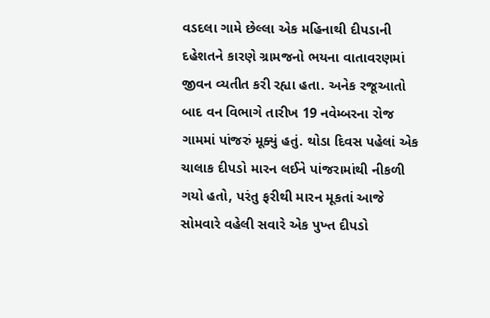વડદલા ગામે છેલ્લા એક મહિનાથી દીપડાની દહેશતને કારણે ગ્રામજનો ભયના વાતાવરણમાં જીવન વ્યતીત કરી રહ્યા હતા. અનેક રજૂઆતો બાદ વન વિભાગે તારીખ 19 નવેમ્બરના રોજ ગામમાં પાંજરું મૂક્યું હતું. થોડા દિવસ પહેલાં એક ચાલાક દીપડો મારન લઈને પાંજરામાંથી નીકળી ગયો હતો, પરંતુ ફરીથી મારન મૂકતાં આજે સોમવારે વહેલી સવારે એક પુખ્ત દીપડો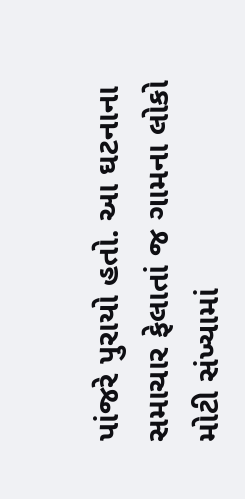પાંજરે પુરાયો હતો. આ ઘટનાના સમાચાર ફેલાતાં જ ગામના લોકો મોટી સંખ્યામાં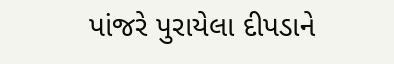પાંજરે પુરાયેલા દીપડાને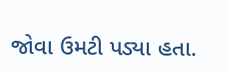જોવા ઉમટી પડ્યા હતા.